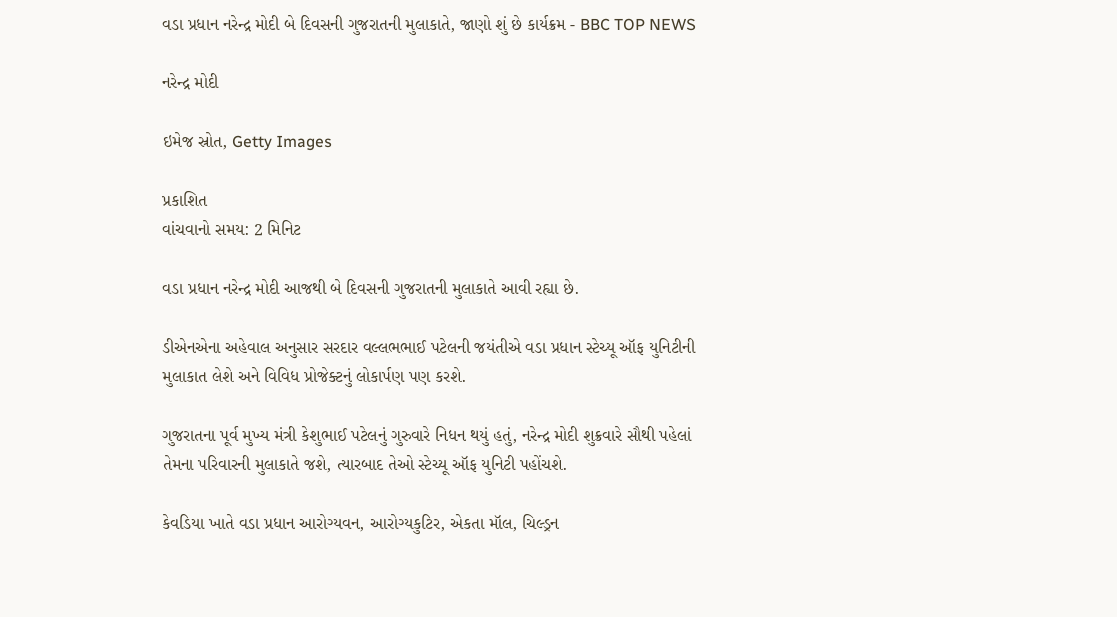વડા પ્રધાન નરેન્દ્ર મોદી બે દિવસની ગુજરાતની મુલાકાતે, જાણો શું છે કાર્યક્રમ - BBC TOP NEWS

નરેન્દ્ર મોદી

ઇમેજ સ્રોત, Getty Images

પ્રકાશિત
વાંચવાનો સમય: 2 મિનિટ

વડા પ્રધાન નરેન્દ્ર મોદી આજથી બે દિવસની ગુજરાતની મુલાકાતે આવી રહ્યા છે.

ડીએનએના અહેવાલ અનુસાર સરદાર વલ્લભભાઈ પટેલની જયંતીએ વડા પ્રધાન સ્ટેચ્યૂ ઑફ યુનિટીની મુલાકાત લેશે અને વિવિધ પ્રોજેક્ટનું લોકાર્પણ પણ કરશે.

ગુજરાતના પૂર્વ મુખ્ય મંત્રી કેશુભાઈ પટેલનું ગુરુવારે નિધન થયું હતું, નરેન્દ્ર મોદી શુક્રવારે સૌથી પહેલાં તેમના પરિવારની મુલાકાતે જશે, ત્યારબાદ તેઓ સ્ટેચ્યૂ ઑફ યુનિટી પહોંચશે.

કેવડિયા ખાતે વડા પ્રધાન આરોગ્યવન, આરોગ્યકુટિર, એકતા મૉલ, ચિલ્ડ્રન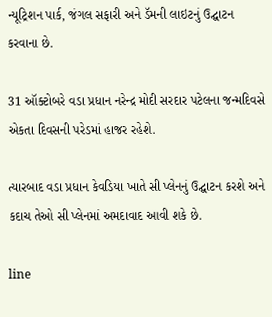ન્યૂટ્રિશન પાર્ક, જંગલ સફારી અને ડૅમની લાઇટનું ઉદ્ઘાટન કરવાના છે.

31 ઑક્ટોબરે વડા પ્રધાન નરેન્દ્ર મોદી સરદાર પટેલના જન્મદિવસે એકતા દિવસની પરેડમાં હાજર રહેશે.

ત્યારબાદ વડા પ્રધાન કેવડિયા ખાતે સી પ્લેનનું ઉદ્ઘાટન કરશે અને કદાચ તેઓ સી પ્લેનમાં અમદાવાદ આવી શકે છે.

line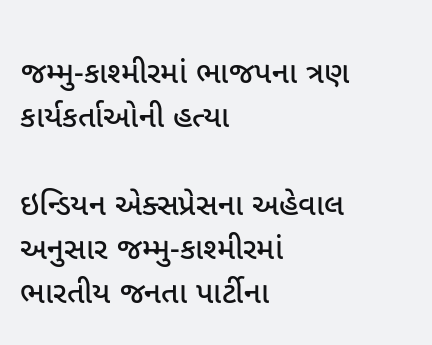જમ્મુ-કાશ્મીરમાં ભાજપના ત્રણ કાર્યકર્તાઓની હત્યા

ઇન્ડિયન એક્સપ્રેસના અહેવાલ અનુસાર જમ્મુ-કાશ્મીરમાં ભારતીય જનતા પાર્ટીના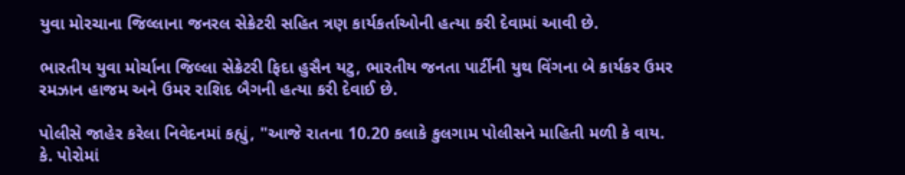યુવા મોરચાના જિલ્લાના જનરલ સેક્રેટરી સહિત ત્રણ કાર્યકર્તાઓની હત્યા કરી દેવામાં આવી છે.

ભારતીય યુવા મોર્ચાના જિલ્લા સેક્રેટરી ફિદા હુસૈન યટુ, ભારતીય જનતા પાર્ટીની યુથ વિંગના બે કાર્યકર ઉમર રમઝાન હાજમ અને ઉમર રાશિદ બૈગની હત્યા કરી દેવાઈ છે.

પોલીસે જાહેર કરેલા નિવેદનમાં કહ્યું, "આજે રાતના 10.20 કલાકે કુલગામ પોલીસને માહિતી મળી કે વાય. કે. પોરોમાં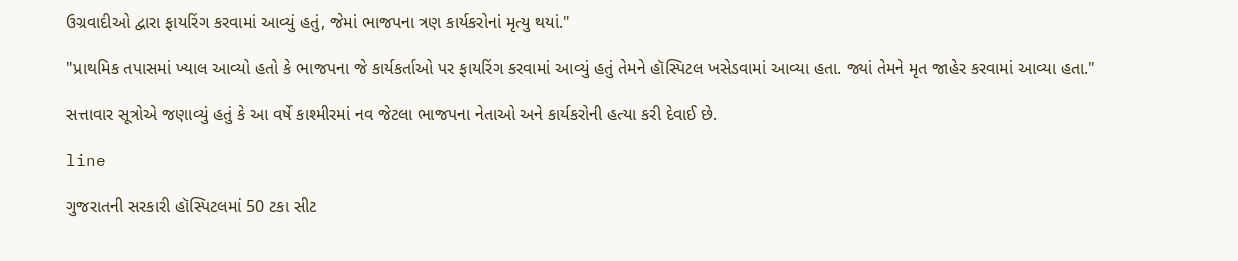ઉગ્રવાદીઓ દ્વારા ફાયરિંગ કરવામાં આવ્યું હતું, જેમાં ભાજપના ત્રણ કાર્યકરોનાં મૃત્યુ થયાં."

"પ્રાથમિક તપાસમાં ખ્યાલ આવ્યો હતો કે ભાજપના જે કાર્યકર્તાઓ પર ફાયરિંગ કરવામાં આવ્યું હતું તેમને હૉસ્પિટલ ખસેડવામાં આવ્યા હતા. જ્યાં તેમને મૃત જાહેર કરવામાં આવ્યા હતા."

સત્તાવાર સૂત્રોએ જણાવ્યું હતું કે આ વર્ષે કાશ્મીરમાં નવ જેટલા ભાજપના નેતાઓ અને કાર્યકરોની હત્યા કરી દેવાઈ છે.

line

ગુજરાતની સરકારી હૉસ્પિટલમાં 50 ટકા સીટ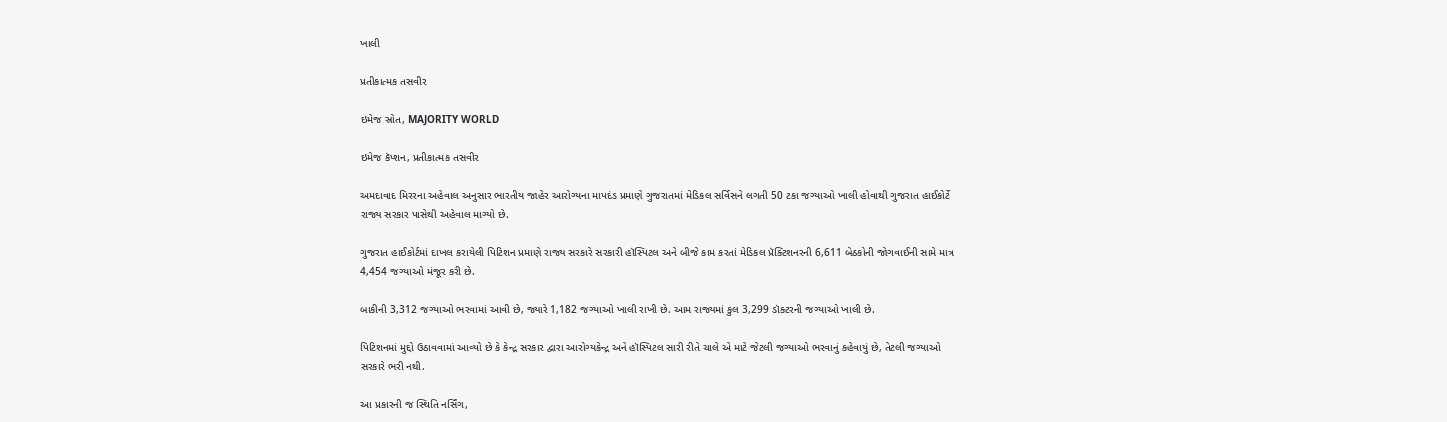ખાલી

પ્રતીકાત્મક તસવીર

ઇમેજ સ્રોત, MAJORITY WORLD

ઇમેજ કૅપ્શન, પ્રતીકાત્મક તસવીર

અમદાવાદ મિરરના અહેવાલ અનુસાર ભારતીય જાહેર આરોગ્યના માપદંડ પ્રમાણે ગુજરાતમાં મેડિકલ સર્વિસને લગતી 50 ટકા જગ્યાઓ ખાલી હોવાથી ગુજરાત હાઈકોર્ટે રાજ્ય સરકાર પાસેથી અહેવાલ માગ્યો છે.

ગુજરાત હાઈકોર્ટમાં દાખલ કરાયેલી પિટિશન પ્રમાણે રાજ્ય સરકારે સરકારી હૉસ્પિટલ અને બીજે કામ કરતાં મેડિકલ પ્રૅક્ટિશનરની 6,611 બેઠકોની જોગવાઈની સામે માત્ર 4,454 જગ્યાઓ મંજૂર કરી છે.

બાકીની 3,312 જગ્યાઓ ભરવામાં આવી છે, જ્યારે 1,182 જગ્યાઓ ખાલી રાખી છે. આમ રાજ્યમાં કુલ 3,299 ડૉક્ટરની જગ્યાઓ ખાલી છે.

પિટિશનમાં મુદ્દો ઉઠાવવામાં આવ્યો છે કે કેન્દ્ર સરકાર દ્વારા આરોગ્યકેન્દ્ર અને હૉસ્પિટલ સારી રીતે ચાલે એ માટે જેટલી જગ્યાઓ ભરવાનું કહેવાયું છે, તેટલી જગ્યાઓ સરકારે ભરી નથી.

આ પ્રકારની જ સ્થિતિ નર્સિંગ,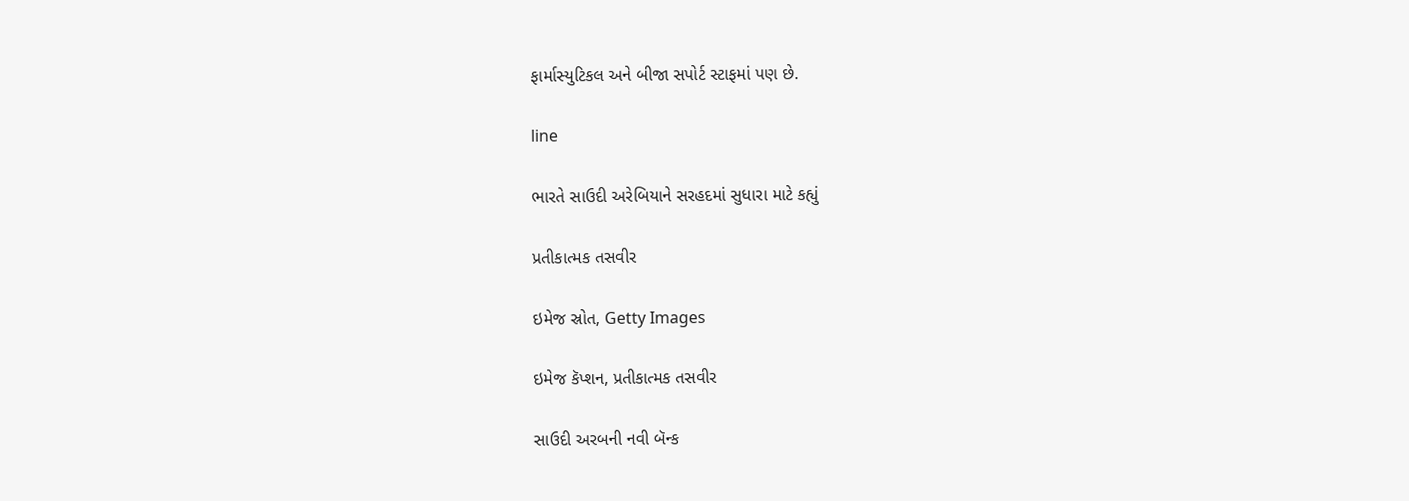ફાર્માસ્યુટિકલ અને બીજા સપોર્ટ સ્ટાફમાં પણ છે.

line

ભારતે સાઉદી અરેબિયાને સરહદમાં સુધારા માટે કહ્યું

પ્રતીકાત્મક તસવીર

ઇમેજ સ્રોત, Getty Images

ઇમેજ કૅપ્શન, પ્રતીકાત્મક તસવીર

સાઉદી અરબની નવી બૅન્ક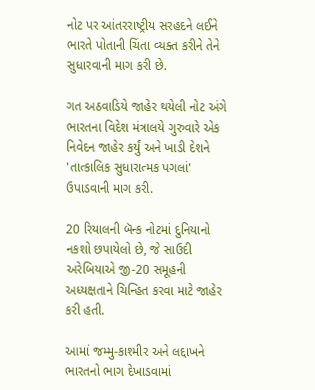નોટ પર આંતરરાષ્ટ્રીય સરહદને લઈને ભારતે પોતાની ચિંતા વ્યક્ત કરીને તેને સુધારવાની માગ કરી છે.

ગત અઠવાડિયે જાહેર થયેલી નોટ અંગે ભારતના વિદેશ મંત્રાલયે ગુરુવારે એક નિવેદન જાહેર કર્યું અને ખાડી દેશને 'તાત્કાલિક સુધારાત્મક પગલાં' ઉપાડવાની માગ કરી.

20 રિયાલની બૅન્ક નોટમાં દુનિયાનો નકશો છપાયેલો છે, જે સાઉદી અરેબિયાએ જી-20 સમૂહની અધ્યક્ષતાને ચિન્હિત કરવા માટે જાહેર કરી હતી.

આમાં જમ્મુ-કાશ્મીર અને લદ્દાખને ભારતનો ભાગ દેખાડવામાં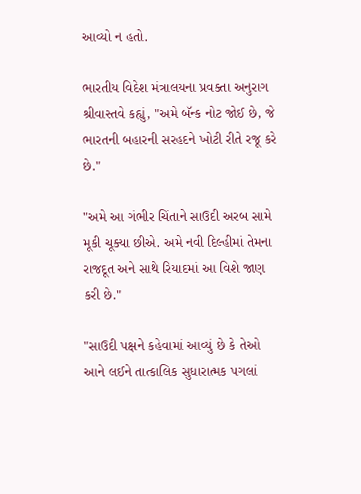આવ્યો ન હતો.

ભારતીય વિદેશ મંત્રાલયના પ્રવક્તા અનુરાગ શ્રીવાસ્તવે કહ્યું, "અમે બ‌ૅન્ક નોટ જોઈ છે, જે ભારતની બહારની સરહદને ખોટી રીતે રજૂ કરે છે."

"અમે આ ગંભીર ચિંતાને સાઉદી અરબ સામે મૂકી ચૂક્યા છીએ. અમે નવી દિલ્હીમાં તેમના રાજદૂત અને સાથે રિયાદમાં આ વિશે જાણ કરી છે."

"સાઉદી પક્ષને કહેવામાં આવ્યું છે કે તેઓ આને લઈને તાત્કાલિક સુધારાત્મક પગલાં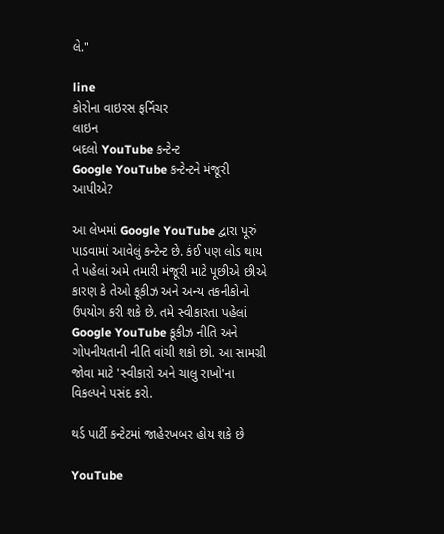લે."

line
કોરોના વાઇરસ ફર્નિચર
લાઇન
બદલો YouTube કન્ટેન્ટ
Google YouTube કન્ટેન્ટને મંજૂરી આપીએ?

આ લેખમાં Google YouTube દ્વારા પૂરું પાડવામાં આવેલું કન્ટેન્ટ છે. કંઈ પણ લોડ થાય તે પહેલાં અમે તમારી મંજૂરી માટે પૂછીએ છીએ કારણ કે તેઓ કૂકીઝ અને અન્ય તકનીકોનો ઉપયોગ કરી શકે છે. તમે સ્વીકારતા પહેલાં Google YouTube કૂકીઝ નીતિ અને ગોપનીયતાની નીતિ વાંચી શકો છો. આ સામગ્રી જોવા માટે 'સ્વીકારો અને ચાલુ રાખો'ના વિકલ્પને પસંદ કરો.

થર્ડ પાર્ટી કન્ટેટમાં જાહેરખબર હોય શકે છે

YouTube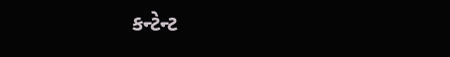કન્ટેન્ટ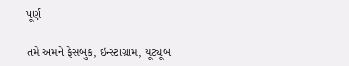પૂર્ણ

તમે અમને ફેસબુક, ઇન્સ્ટાગ્રામ, યૂટ્યૂબ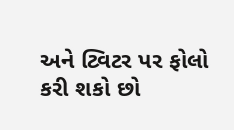અને ટ્વિટર પર ફોલો કરી શકો છો